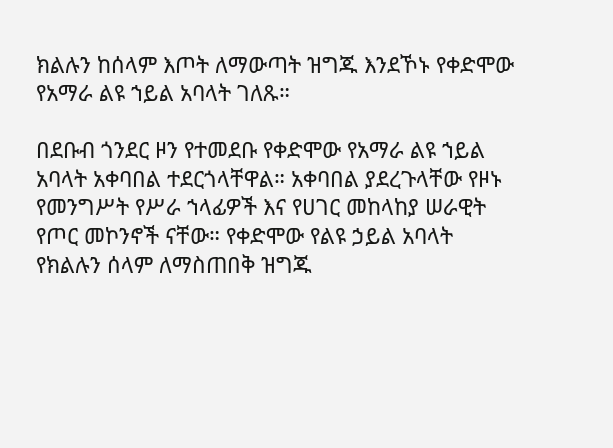ክልሉን ከሰላም እጦት ለማውጣት ዝግጁ እንደኾኑ የቀድሞው የአማራ ልዩ ኀይል አባላት ገለጹ።

በደቡብ ጎንደር ዞን የተመደቡ የቀድሞው የአማራ ልዩ ኀይል አባላት አቀባበል ተደርጎላቸዋል። አቀባበል ያደረጉላቸው የዞኑ የመንግሥት የሥራ ኀላፊዎች እና የሀገር መከላከያ ሠራዊት የጦር መኮንኖች ናቸው። የቀድሞው የልዩ ኃይል አባላት የክልሉን ሰላም ለማስጠበቅ ዝግጁ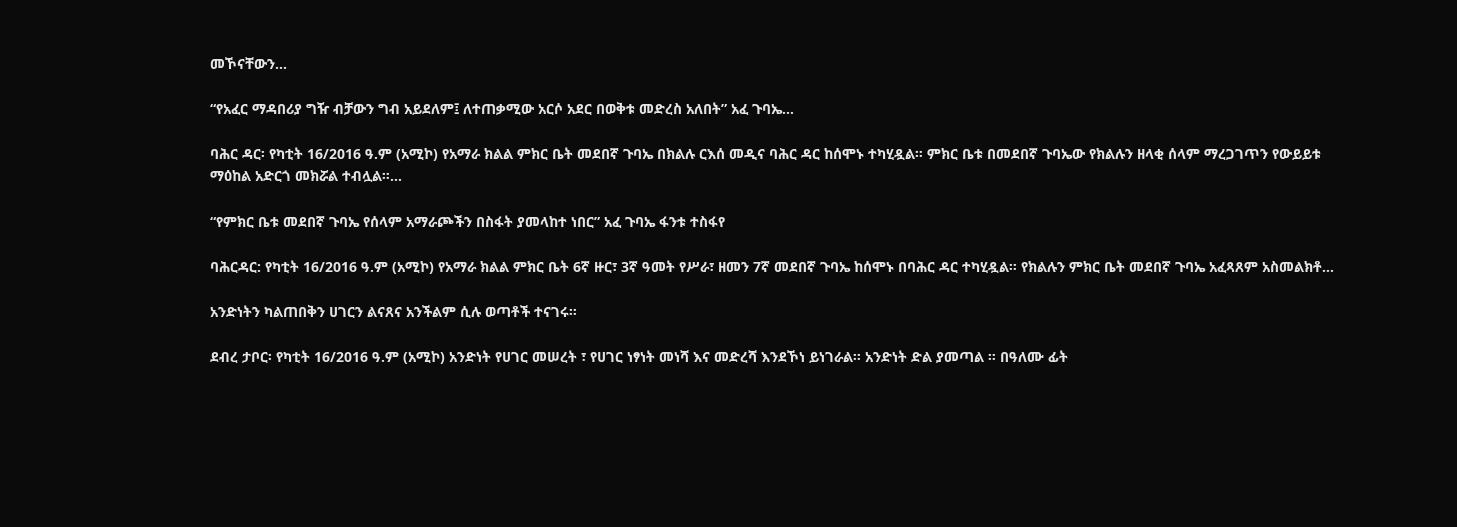መኾናቸውን...

“የአፈር ማዳበሪያ ግዥ ብቻውን ግብ አይደለም፤ ለተጠቃሚው አርሶ አደር በወቅቱ መድረስ አለበት” አፈ ጉባኤ...

ባሕር ዳር፡ የካቲት 16/2016 ዓ.ም (አሚኮ) የአማራ ክልል ምክር ቤት መደበኛ ጉባኤ በክልሉ ርእሰ መዲና ባሕር ዳር ከሰሞኑ ተካሂዷል። ምክር ቤቱ በመደበኛ ጉባኤው የክልሉን ዘላቂ ሰላም ማረጋገጥን የውይይቱ ማዕከል አድርጎ መክሯል ተብሏል።...

“የምክር ቤቱ መደበኛ ጉባኤ የሰላም አማራጮችን በስፋት ያመላከተ ነበር” አፈ ጉባኤ ፋንቱ ተስፋየ

ባሕርዳር: የካቲት 16/2016 ዓ.ም (አሚኮ) የአማራ ክልል ምክር ቤት 6ኛ ዙር፣ 3ኛ ዓመት የሥራ፣ ዘመን 7ኛ መደበኛ ጉባኤ ከሰሞኑ በባሕር ዳር ተካሂዷል። የክልሉን ምክር ቤት መደበኛ ጉባኤ አፈጻጸም አስመልክቶ...

አንድነትን ካልጠበቅን ሀገርን ልናጸና አንችልም ሲሉ ወጣቶች ተናገሩ።

ደብረ ታቦር፡ የካቲት 16/2016 ዓ.ም (አሚኮ) አንድነት የሀገር መሠረት ፣ የሀገር ነፃነት መነሻ እና መድረሻ እንደኾነ ይነገራል። አንድነት ድል ያመጣል ። በዓለሙ ፊት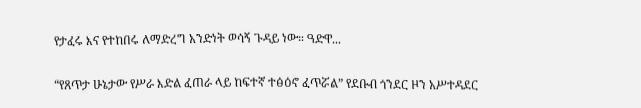የታፈሩ እና የተከበሩ ለማድረግ አንድነት ወሳኝ ጉዳይ ነው። ዓድዋ...

“የጸጥታ ሁኔታው የሥራ እድል ፈጠራ ላይ ከፍተኛ ተፅዕኖ ፈጥሯል” የደቡብ ጎንደር ዞን አሥተዳደር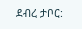ደብረ ታቦር: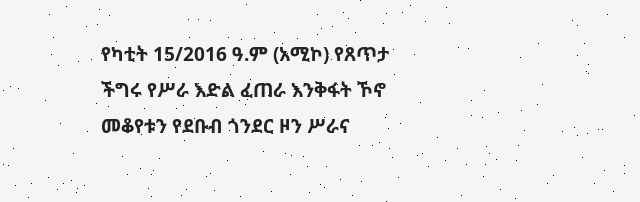የካቲት 15/2016 ዓ.ም (አሚኮ) የጸጥታ ችግሩ የሥራ እድል ፈጠራ እንቅፋት ኾኖ መቆየቱን የደቡብ ጎንደር ዞን ሥራና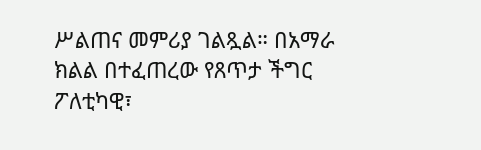ሥልጠና መምሪያ ገልጿል። በአማራ ክልል በተፈጠረው የጸጥታ ችግር ፖለቲካዊ፣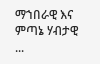ማኀበራዊ እና ምጣኔ ሃብታዊ ...